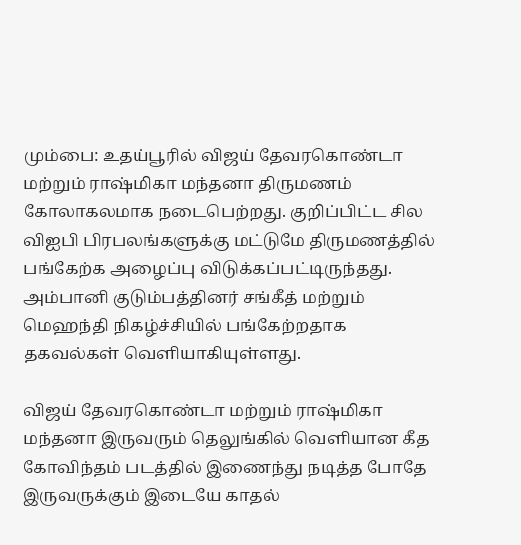மும்பை: உதய்பூரில் விஜய் தேவரகொண்டா மற்றும் ராஷ்மிகா மந்தனா திருமணம் கோலாகலமாக நடைபெற்றது. குறிப்பிட்ட சில விஐபி பிரபலங்களுக்கு மட்டுமே திருமணத்தில் பங்கேற்க அழைப்பு விடுக்கப்பட்டிருந்தது. அம்பானி குடும்பத்தினர் சங்கீத் மற்றும் மெஹந்தி நிகழ்ச்சியில் பங்கேற்றதாக தகவல்கள் வெளியாகியுள்ளது.

விஜய் தேவரகொண்டா மற்றும் ராஷ்மிகா மந்தனா இருவரும் தெலுங்கில் வெளியான கீத கோவிந்தம் படத்தில் இணைந்து நடித்த போதே இருவருக்கும் இடையே காதல்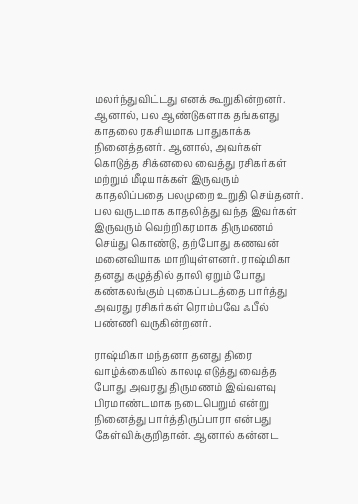மலர்ந்துவிட்டது எனக் கூறுகின்றனர். ஆனால், பல ஆண்டுகளாக தங்களது காதலை ரகசியமாக பாதுகாக்க நினைத்தனர். ஆனால், அவர்கள் கொடுத்த சிக்னலை வைத்து ரசிகர்கள் மற்றும் மீடியாக்கள் இருவரும் காதலிப்பதை பலமுறை உறுதி செய்தனர். பல வருடமாக காதலித்து வந்த இவர்கள் இருவரும் வெற்றிகரமாக திருமணம் செய்து கொண்டு, தற்போது கணவன் மனைவியாக மாறியுள்ளனர். ராஷ்மிகா தனது கழுத்தில் தாலி ஏறும் போது கண்கலங்கும் புகைப்படத்தை பார்த்து அவரது ரசிகர்கள் ரொம்பவே ஃபீல் பண்ணி வருகின்றனர்.

ராஷ்மிகா மந்தனா தனது திரை வாழ்க்கையில் காலடி எடுத்து வைத்த போது அவரது திருமணம் இவ்வளவு பிரமாண்டமாக நடைபெறும் என்று நினைத்து பார்த்திருப்பாரா என்பது கேள்விக்குறிதான். ஆனால் கன்னட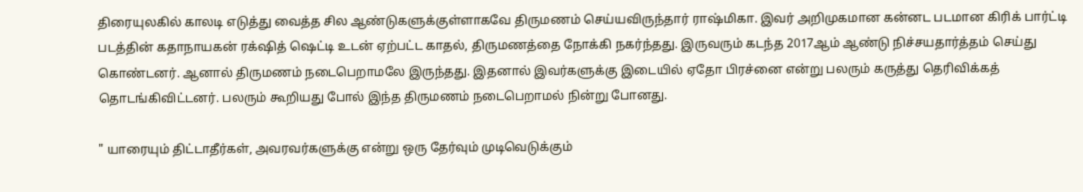திரையுலகில் காலடி எடுத்து வைத்த சில ஆண்டுகளுக்குள்ளாகவே திருமணம் செய்யவிருந்தார் ராஷ்மிகா. இவர் அறிமுகமான கன்னட படமான கிரிக் பார்ட்டி படத்தின் கதாநாயகன் ரக்‌ஷித் ஷெட்டி உடன் ஏற்பட்ட காதல், திருமணத்தை நோக்கி நகர்ந்தது. இருவரும் கடந்த 2017ஆம் ஆண்டு நிச்சயதார்த்தம் செய்து கொண்டனர். ஆனால் திருமணம் நடைபெறாமலே இருந்தது. இதனால் இவர்களுக்கு இடையில் ஏதோ பிரச்னை என்று பலரும் கருத்து தெரிவிக்கத் தொடங்கிவிட்டனர். பலரும் கூறியது போல் இந்த திருமணம் நடைபெறாமல் நின்று போனது.

" யாரையும் திட்டாதீர்கள், அவரவர்களுக்கு என்று ஒரு தேர்வும் முடிவெடுக்கும்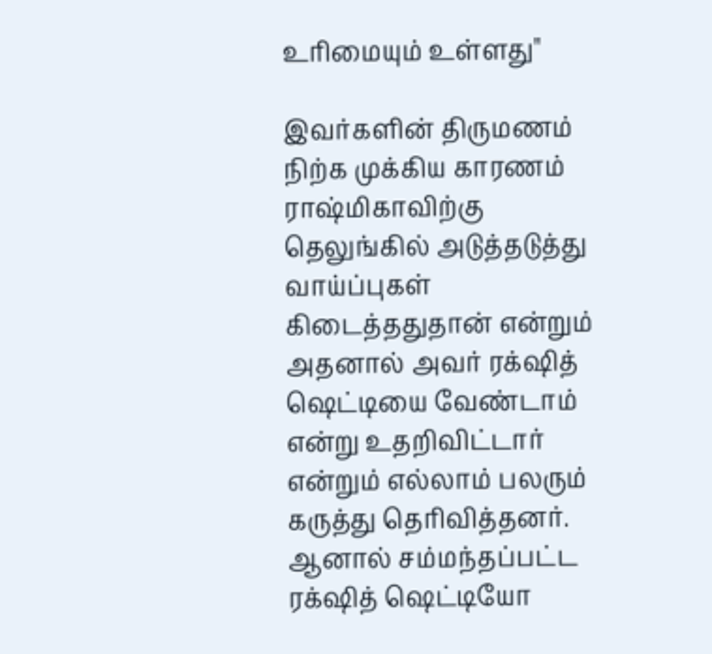உரிமையும் உள்ளது"

இவர்களின் திருமணம் நிற்க முக்கிய காரணம் ராஷ்மிகாவிற்கு தெலுங்கில் அடுத்தடுத்து வாய்ப்புகள் கிடைத்ததுதான் என்றும் அதனால் அவர் ரக்‌ஷித் ஷெட்டியை வேண்டாம் என்று உதறிவிட்டார் என்றும் எல்லாம் பலரும் கருத்து தெரிவித்தனர். ஆனால் சம்மந்தப்பட்ட ரக்‌ஷித் ஷெட்டியோ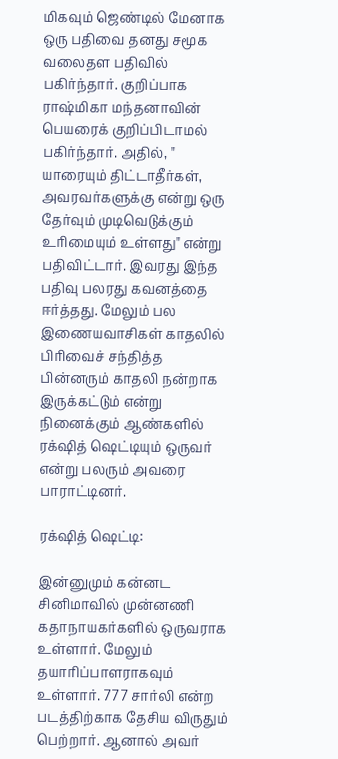மிகவும் ஜெண்டில் மேனாக ஒரு பதிவை தனது சமூக வலைதள பதிவில் பகிர்ந்தார். குறிப்பாக ராஷ்மிகா மந்தனாவின் பெயரைக் குறிப்பிடாமல் பகிர்ந்தார். அதில், " யாரையும் திட்டாதீர்கள், அவரவர்களுக்கு என்று ஒரு தேர்வும் முடிவெடுக்கும் உரிமையும் உள்ளது" என்று பதிவிட்டார். இவரது இந்த பதிவு பலரது கவனத்தை ஈர்த்தது. மேலும் பல இணையவாசிகள் காதலில் பிரிவைச் சந்தித்த பின்னரும் காதலி நன்றாக இருக்கட்டும் என்று நினைக்கும் ஆண்களில் ரக்‌ஷித் ஷெட்டியும் ஒருவர் என்று பலரும் அவரை பாராட்டினர்.

ரக்‌ஷித் ஷெட்டி:

இன்னுமும் கன்னட சினிமாவில் முன்னணி கதாநாயகர்களில் ஒருவராக உள்ளார். மேலும் தயாரிப்பாளராகவும் உள்ளார். 777 சார்லி என்ற படத்திற்காக தேசிய விருதும் பெற்றார். ஆனால் அவர்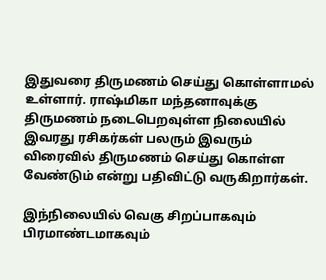இதுவரை திருமணம் செய்து கொள்ளாமல் உள்ளார். ராஷ்மிகா மந்தனாவுக்கு திருமணம் நடைபெறவுள்ள நிலையில் இவரது ரசிகர்கள் பலரும் இவரும் விரைவில் திருமணம் செய்து கொள்ள வேண்டும் என்று பதிவிட்டு வருகிறார்கள்.

இந்நிலையில் வெகு சிறப்பாகவும் பிரமாண்டமாகவும்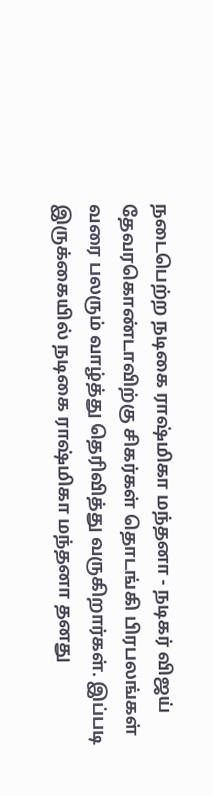நடைபெற்ற நடிகை ராஷ்மிகா மந்தனா - நடிகர் விஜய் தேவரகொண்டாவிற்கு சிகர்கள் தொடங்கி பிரபலங்கள் வரை பலரும் வாழ்த்து தெரிவித்து வருகிறார்கள். இப்படி இருக்கையில் நடிகை ராஷ்மிகா மந்தனா தனது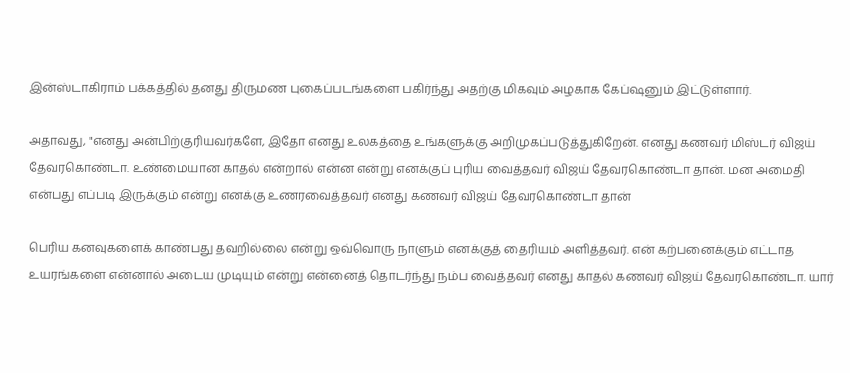இன்ஸ்டாகிராம் பக்கத்தில் தனது திருமண புகைப்படங்களை பகிர்ந்து அதற்கு மிகவும் அழகாக கேப்ஷனும் இட்டுள்ளார்.

அதாவது, "எனது அன்பிற்குரியவர்களே, இதோ எனது உலகத்தை உங்களுக்கு அறிமுகப்படுத்துகிறேன். எனது கணவர் மிஸ்டர் விஜய் தேவரகொண்டா. உண்மையான காதல் என்றால் என்ன என்று எனக்குப் புரிய வைத்தவர் விஜய் தேவரகொண்டா தான். மன அமைதி என்பது எப்படி இருக்கும் என்று எனக்கு உணரவைத்தவர் எனது கணவர் விஜய் தேவரகொண்டா தான்

பெரிய கனவுகளைக் காண்பது தவறில்லை என்று ஒவ்வொரு நாளும் எனக்குத் தைரியம் அளித்தவர். என் கற்பனைக்கும் எட்டாத உயரங்களை என்னால் அடைய முடியும் என்று என்னைத் தொடர்ந்து நம்ப வைத்தவர் எனது காதல் கணவர் விஜய் தேவரகொண்டா. யார்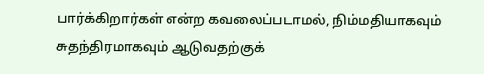பார்க்கிறார்கள் என்ற கவலைப்படாமல், நிம்மதியாகவும் சுதந்திரமாகவும் ஆடுவதற்குக்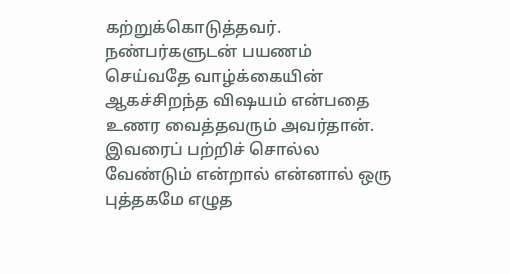கற்றுக்கொடுத்தவர். நண்பர்களுடன் பயணம் செய்வதே வாழ்க்கையின் ஆகச்சிறந்த விஷயம் என்பதை உணர வைத்தவரும் அவர்தான். இவரைப் பற்றிச் சொல்ல வேண்டும் என்றால் என்னால் ஒரு புத்தகமே எழுத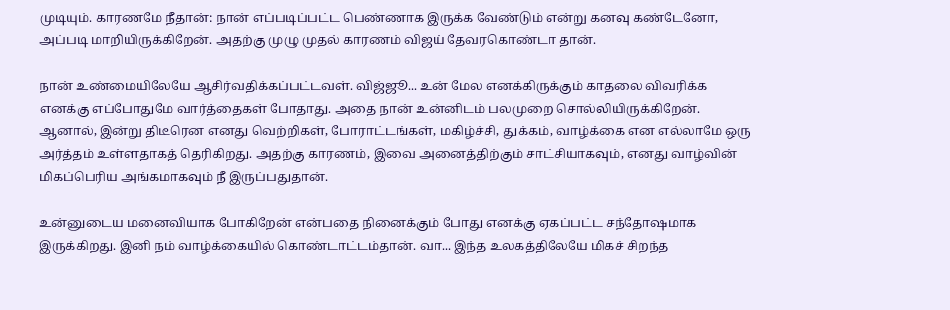முடியும். காரணமே நீதான்: நான் எப்படிப்பட்ட பெண்ணாக இருக்க வேண்டும் என்று கனவு கண்டேனோ, அப்படி மாறியிருக்கிறேன். அதற்கு முழு முதல் காரணம் விஜய் தேவரகொண்டா தான்.

நான் உண்மையிலேயே ஆசிர்வதிக்கப்பட்டவள். விஜ்ஜூ... உன் மேல எனக்கிருக்கும் காதலை விவரிக்க எனக்கு எப்போதுமே வார்த்தைகள் போதாது. அதை நான் உன்னிடம் பலமுறை சொல்லியிருக்கிறேன். ஆனால், இன்று திடீரென எனது வெற்றிகள், போராட்டங்கள், மகிழ்ச்சி, துக்கம், வாழ்க்கை என எல்லாமே ஒரு அர்த்தம் உள்ளதாகத் தெரிகிறது. அதற்கு காரணம், இவை அனைத்திற்கும் சாட்சியாகவும், எனது வாழ்வின் மிகப்பெரிய அங்கமாகவும் நீ இருப்பதுதான்.

உன்னுடைய மனைவியாக போகிறேன் என்பதை நினைக்கும் போது எனக்கு ஏகப்பட்ட சந்தோஷமாக இருக்கிறது. இனி நம் வாழ்க்கையில் கொண்டாட்டம்தான். வா... இந்த உலகத்திலேயே மிகச் சிறந்த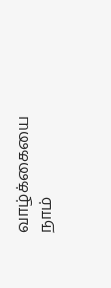வாழ்க்கையை நாம்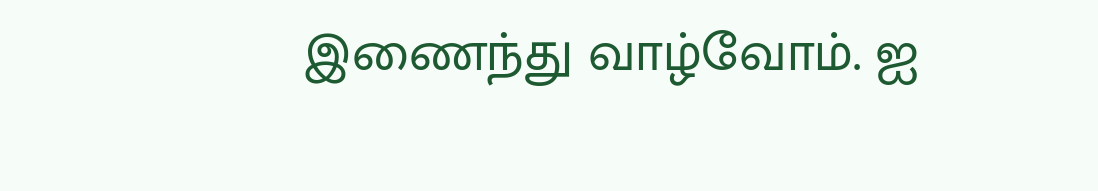இணைந்து வாழ்வோம். ஐ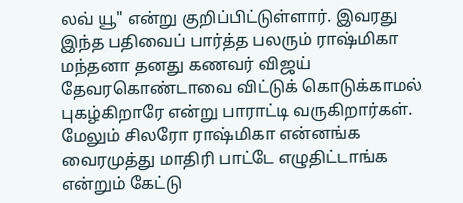லவ் யூ" என்று குறிப்பிட்டுள்ளார். இவரது இந்த பதிவைப் பார்த்த பலரும் ராஷ்மிகா மந்தனா தனது கணவர் விஜய் தேவரகொண்டாவை விட்டுக் கொடுக்காமல் புகழ்கிறாரே என்று பாராட்டி வருகிறார்கள். மேலும் சிலரோ ராஷ்மிகா என்னங்க வைரமுத்து மாதிரி பாட்டே எழுதிட்டாங்க என்றும் கேட்டு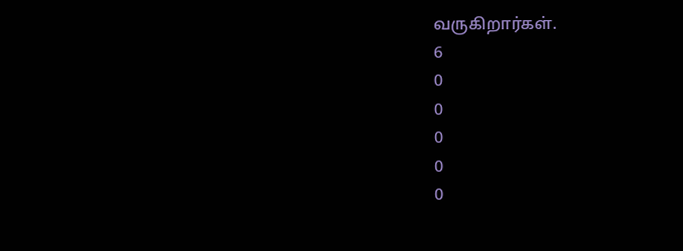வருகிறார்கள்.
6
0
0
0
0
0